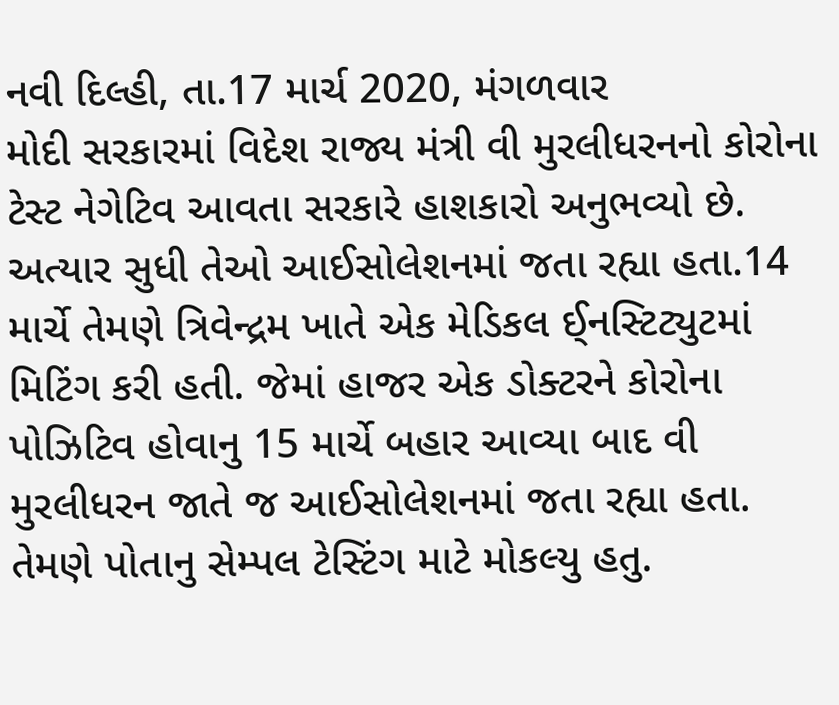નવી દિલ્હી, તા.17 માર્ચ 2020, મંગળવાર
મોદી સરકારમાં વિદેશ રાજ્ય મંત્રી વી મુરલીધરનનો કોરોના ટેસ્ટ નેગેટિવ આવતા સરકારે હાશકારો અનુભવ્યો છે.
અત્યાર સુધી તેઓ આઈસોલેશનમાં જતા રહ્યા હતા.14 માર્ચે તેમણે ત્રિવેન્દ્રમ ખાતે એક મેડિકલ ઈ્નસ્ટિટ્યુટમાં મિટિંગ કરી હતી. જેમાં હાજર એક ડોક્ટરને કોરોના પોઝિટિવ હોવાનુ 15 માર્ચે બહાર આવ્યા બાદ વી મુરલીધરન જાતે જ આઈસોલેશનમાં જતા રહ્યા હતા. તેમણે પોતાનુ સેમ્પલ ટેસ્ટિંગ માટે મોકલ્યુ હતુ.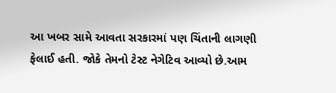આ ખબર સામે આવતા સરકારમાં પણ ચિંતાની લાગણી ફેલાઈ હતી. જોકે તેમનો ટેસ્ટ નેગેટિવ આવ્યો છે.આમ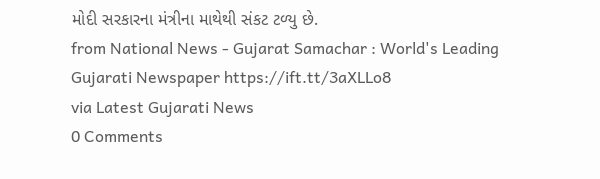મોદી સરકારના મંત્રીના માથેથી સંકટ ટળ્યુ છે.
from National News - Gujarat Samachar : World's Leading Gujarati Newspaper https://ift.tt/3aXLLo8
via Latest Gujarati News
0 Comments